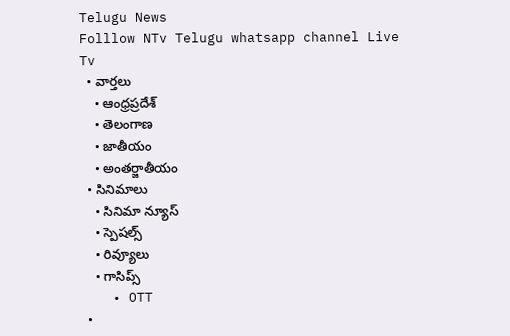Telugu News
Folllow NTv Telugu whatsapp channel Live Tv
  • వార్తలు
    • ఆంధ్రప్రదేశ్
    • తెలంగాణ
    • జాతీయం
    • అంతర్జాతీయం
  • సినిమాలు
    • సినిమా న్యూస్
    • స్పెషల్స్
    • రివ్యూలు
    • గాసిప్స్
    • OTT
  •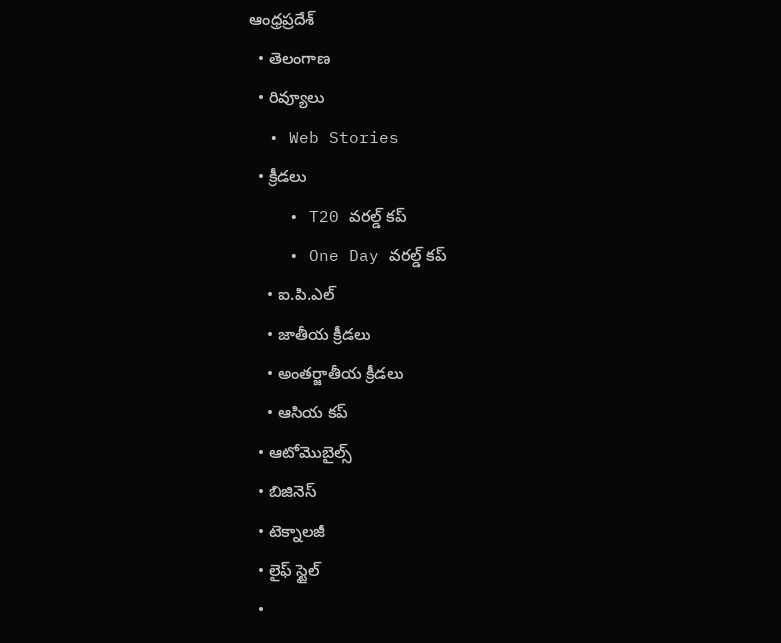ఆంధ్రప్రదేశ్
  • తెలంగాణ
  • రివ్యూలు
  • Web Stories
  • క్రీడలు
    • T20 వరల్డ్ కప్
    • One Day వరల్డ్ కప్
    • ఐ.పి.ఎల్
    • జాతీయ క్రీడలు
    • అంతర్జాతీయ క్రీడలు
    • ఆసియ కప్
  • ఆటోమొబైల్స్
  • బిజినెస్‌
  • టెక్నాలజీ
  • లైఫ్ స్టైల్
  •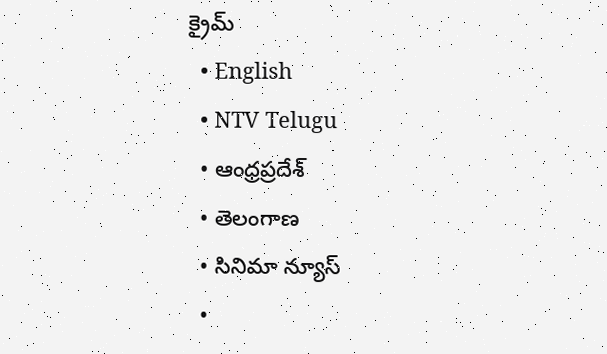క్రైమ్
  • English
  • NTV Telugu
  • ఆంధ్రప్రదేశ్
  • తెలంగాణ
  • సినిమా న్యూస్
  •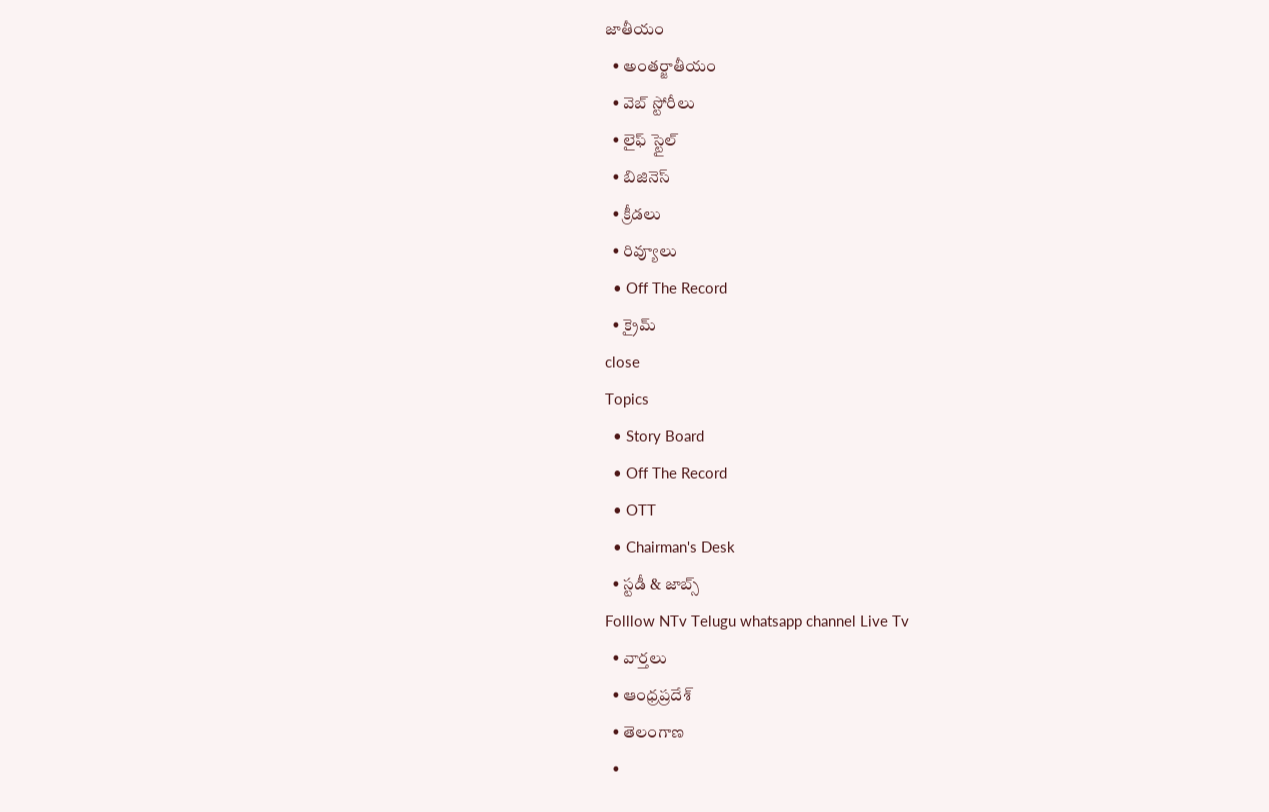జాతీయం
  • అంతర్జాతీయం
  • వెబ్ స్టోరీలు
  • లైఫ్ స్టైల్
  • బిజినెస్‌
  • క్రీడలు
  • రివ్యూలు
  • Off The Record
  • క్రైమ్
close
Topics
  • Story Board
  • Off The Record
  • OTT
  • Chairman's Desk
  • స్టడీ & జాబ్స్
Folllow NTv Telugu whatsapp channel Live Tv
  • వార్తలు
  • ఆంధ్రప్రదేశ్
  • తెలంగాణ
  •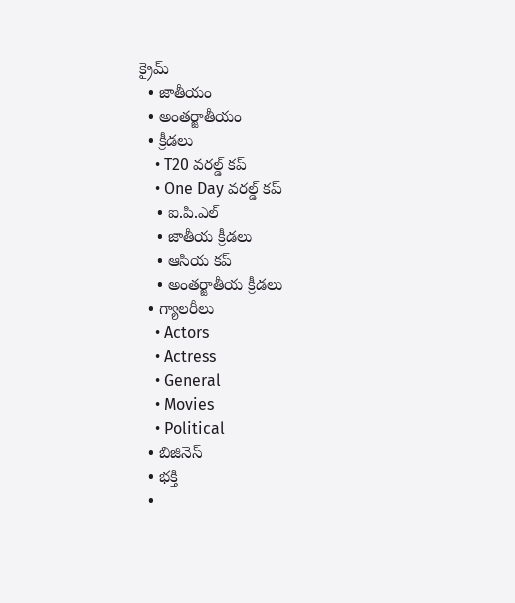క్రైమ్
  • జాతీయం
  • అంతర్జాతీయం
  • క్రీడలు
    • T20 వరల్డ్ కప్
    • One Day వరల్డ్ కప్
    • ఐ.పి.ఎల్
    • జాతీయ క్రీడలు
    • ఆసియ కప్
    • అంతర్జాతీయ క్రీడలు
  • గ్యాలరీలు
    • Actors
    • Actress
    • General
    • Movies
    • Political
  • బిజినెస్‌
  • భక్తి
  •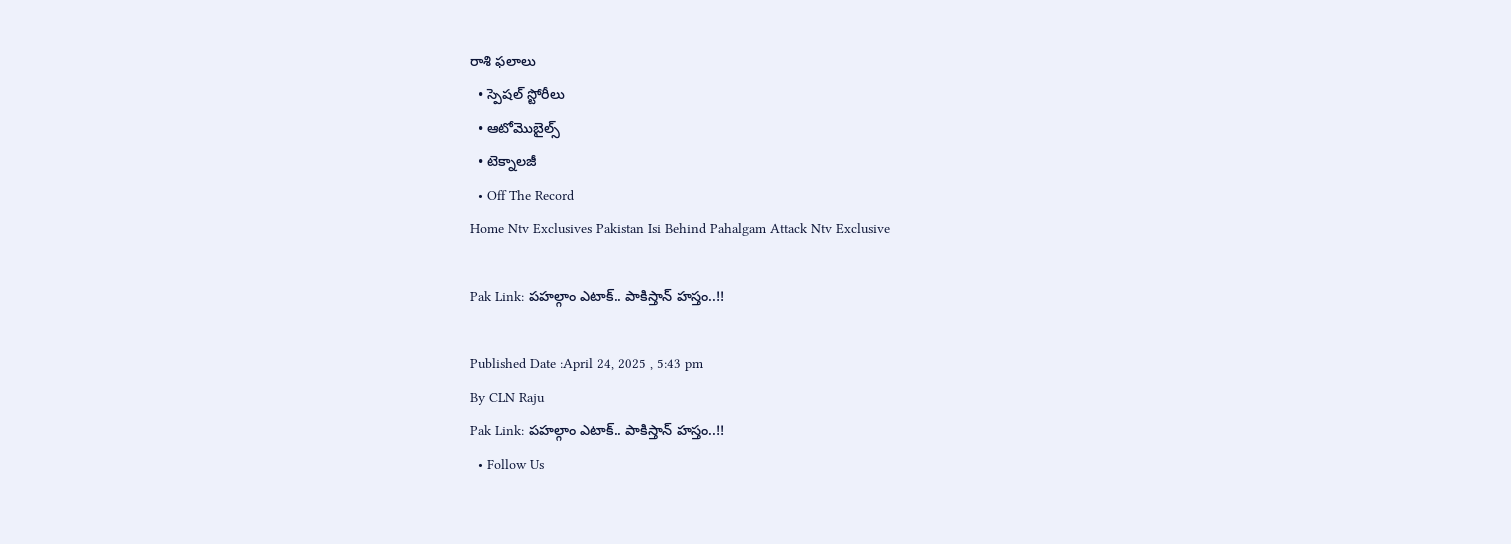రాశి ఫలాలు
  • స్పెషల్‌ స్టోరీలు
  • ఆటోమొబైల్స్
  • టెక్నాలజీ
  • Off The Record
Home Ntv Exclusives Pakistan Isi Behind Pahalgam Attack Ntv Exclusive

Pak Link: పహల్గాం ఎటాక్.. పాకిస్తాన్ హస్తం..!!

Published Date :April 24, 2025 , 5:43 pm
By CLN Raju
Pak Link: పహల్గాం ఎటాక్.. పాకిస్తాన్ హస్తం..!!
  • Follow Us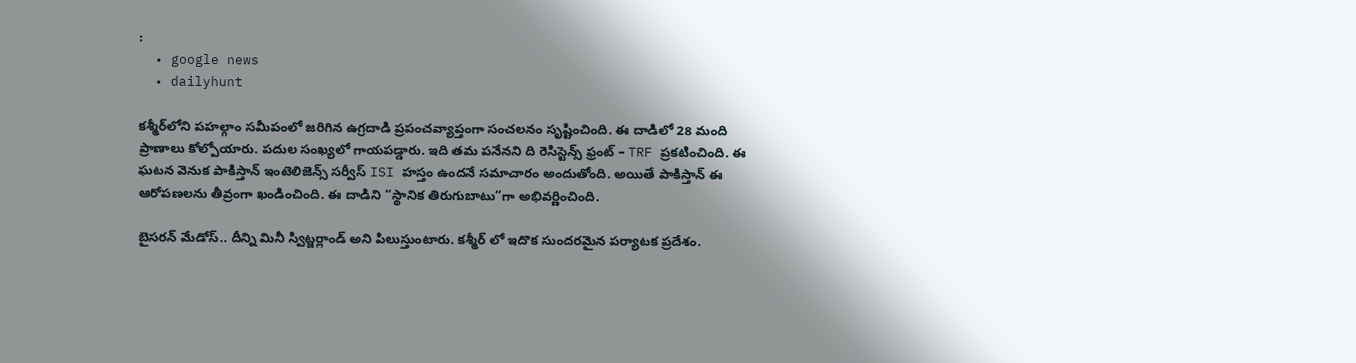:
  • google news
  • dailyhunt

కశ్మీర్‌లోని పహల్గాం సమీపంలో జరిగిన ఉగ్రదాడి ప్రపంచవ్యాప్తంగా సంచలనం సృష్టించింది. ఈ దాడిలో 28 మంది ప్రాణాలు కోల్పోయారు. పదుల సంఖ్యలో గాయపడ్డారు. ఇది తమ పనేనని ది రెసిస్టెన్స్ ఫ్రంట్ – TRF ప్రకటించింది. ఈ ఘటన వెనుక పాకిస్తాన్ ఇంటెలిజెన్స్ సర్వీస్ ISI హస్తం ఉందనే సమాచారం అందుతోంది. అయితే పాకిస్తాన్ ఈ ఆరోపణలను తీవ్రంగా ఖండించింది. ఈ దాడిని “స్థానిక తిరుగుబాటు”గా అభివర్ణించింది.

బైసరన్ మేడోస్.. దీన్ని మినీ స్విట్జర్లాండ్ అని పిలుస్తుంటారు. కశ్మీర్ లో ఇదొక సుందరమైన పర్యాటక ప్రదేశం.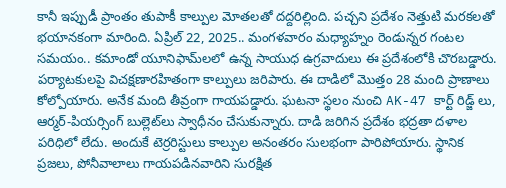కానీ ఇప్పుడీ ప్రాంతం తుపాకీ కాల్పుల మోతలతో దద్దరిల్లింది. పచ్చని ప్రదేశం నెత్తుటి మరకలతో భయానకంగా మారింది. ఏప్రిల్ 22, 2025.. మంగళవారం మధ్యాహ్నం రెండున్నర గంటల సమయం.. కమాండో యూనిఫామ్‌లలో ఉన్న సాయుధ ఉగ్రవాదులు ఈ ప్రదేశంలోకి చొరబడ్డారు. పర్యాటకులపై విచక్షణారహితంగా కాల్పులు జరిపారు. ఈ దాడిలో మొత్తం 28 మంది ప్రాణాలు కోల్పోయారు. అనేక మంది తీవ్రంగా గాయపడ్డారు. ఘటనా స్థలం నుంచి AK-47 కార్ట్ రిడ్జ్ లు, ఆర్మర్-పియర్సింగ్ బుల్లెట్‌లు స్వాధీనం చేసుకున్నారు. దాడి జరిగిన ప్రదేశం భద్రతా దళాల పరిధిలో లేదు. అందుకే టెర్రరిస్టులు కాల్పుల అనంతరం సులభంగా పారిపోయారు. స్థానిక ప్రజలు, పోనీవాలాలు గాయపడినవారిని సురక్షిత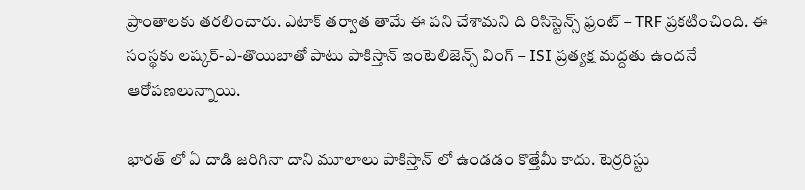ప్రాంతాలకు తరలించారు. ఎటాక్ తర్వాత తామే ఈ పని చేశామని ది రిసిస్టెన్స్ ఫ్రంట్ – TRF ప్రకటించింది. ఈ సంస్థకు లష్కర్-ఎ-తొయిబాతో పాటు పాకిస్తాన్ ఇంటెలిజెన్స్ వింగ్ – ISI ప్రత్యక్ష మద్దతు ఉందనే ఆరోపణలున్నాయి.

భారత్ లో ఏ దాడి జరిగినా దాని మూలాలు పాకిస్తాన్ లో ఉండడం కొత్తేమీ కాదు. టెర్రరిస్టు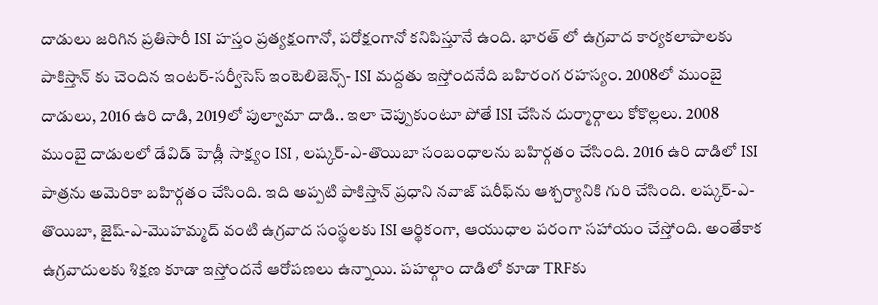దాడులు జరిగిన ప్రతిసారీ ISI హస్తం ప్రత్యక్షంగానో, పరోక్షంగానో కనిపిస్తూనే ఉంది. భారత్ లో ఉగ్రవాద కార్యకలాపాలకు పాకిస్తాన్ కు చెందిన ఇంటర్-సర్వీసెస్ ఇంటెలిజెన్స్- ISI మద్దతు ఇస్తోందనేది బహిరంగ రహస్యం. 2008లో ముంబై దాడులు, 2016 ఉరి దాడి, 2019లో పుల్వామా దాడి.. ఇలా చెప్పుకుంటూ పోతే ISI చేసిన దుర్మార్గాలు కోకొల్లలు. 2008 ముంబై దాడులలో డేవిడ్ హెడ్లీ సాక్ష్యం ISI , లష్కర్-ఎ-తొయిబా సంబంధాలను బహిర్గతం చేసింది. 2016 ఉరి దాడిలో ISI పాత్రను అమెరికా బహిర్గతం చేసింది. ఇది అప్పటి పాకిస్తాన్ ప్రధాని నవాజ్ షరీఫ్‌ను ఆశ్చర్యానికి గురి చేసింది. లష్కర్-ఎ-తొయిబా, జైష్-ఎ-మొహమ్మద్ వంటి ఉగ్రవాద సంస్థలకు ISI ఆర్థికంగా, ఆయుధాల పరంగా సహాయం చేస్తోంది. అంతేకాక ఉగ్రవాదులకు శిక్షణ కూడా ఇస్తోందనే ఆరోపణలు ఉన్నాయి. పహల్గాం దాడిలో కూడా TRFకు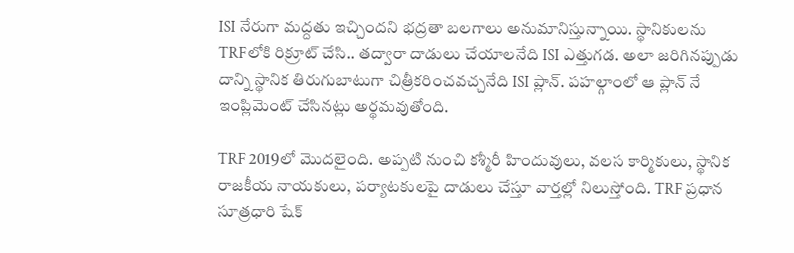ISI నేరుగా మద్దతు ఇచ్చిందని భద్రతా బలగాలు అనుమానిస్తున్నాయి. స్థానికులను TRFలోకి రిక్రూట్ చేసి.. తద్వారా దాడులు చేయాలనేది ISI ఎత్తుగడ. అలా జరిగినప్పుడు దాన్ని స్థానిక తిరుగుబాటుగా చిత్రీకరించవచ్చనేది ISI ప్లాన్. పహల్గాంలో ఆ ప్లాన్ నే ఇంప్లిమెంట్ చేసినట్లు అర్థమవుతోంది.

TRF 2019లో మొదలైంది. అప్పటి నుంచి కశ్మీరీ హిందువులు, వలస కార్మికులు, స్థానిక రాజకీయ నాయకులు, పర్యాటకులపై దాడులు చేస్తూ వార్తల్లో నిలుస్తోంది. TRF ప్రధాన సూత్రధారి షేక్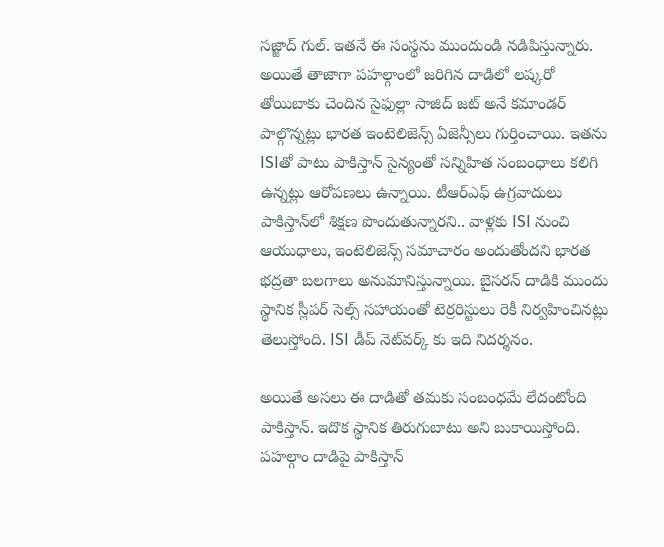సజ్జాద్ గుల్. ఇతనే ఈ సంస్థను ముందుండి నడిపిస్తున్నారు. అయితే తాజాగా పహల్గాంలో జరిగిన దాడిలో లష్కరో తోయిబాకు చెందిన సైఫుల్లా సాజిద్ జట్ అనే కమాండర్ పాల్గొన్నట్లు భారత ఇంటెలిజెన్స్ ఏజెన్సీలు గుర్తించాయి. ఇతను ISIతో పాటు పాకిస్తాన్ సైన్యంతో సన్నిహిత సంబంధాలు కలిగి ఉన్నట్లు ఆరోపణలు ఉన్నాయి. టీఆర్ఎఫ్ ఉగ్రవాదులు పాకిస్తాన్‌లో శిక్షణ పొందుతున్నారని.. వాళ్లకు ISI నుంచి ఆయుధాలు, ఇంటెలిజెన్స్ సమాచారం అందుతోందని భారత భద్రతా బలగాలు అనుమానిస్తున్నాయి. బైసరన్ దాడికి ముందు స్థానిక స్లీపర్ సెల్స్ సహాయంతో టెర్రరిస్టులు రెకీ నిర్వహించినట్లు తెలుస్తోంది. ISI డీప్ నెట్‌వర్క్‌ కు ఇది నిదర్శనం.

అయితే అసలు ఈ దాడితో తమకు సంబంధమే లేదంటోంది పాకిస్తాన్. ఇదొక స్థానిక తిరుగుబాటు అని బుకాయిస్తోంది. పహల్గాం దాడిపై పాకిస్తాన్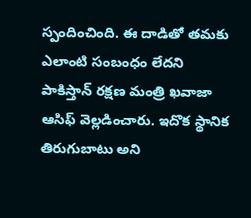స్పందించింది. ఈ దాడితో తమకు ఎలాంటి సంబంధం లేదని పాకిస్తాన్ రక్షణ మంత్రి ఖవాజా ఆసిఫ్ వెల్లడించారు. ఇదొక స్థానిక తిరుగుబాటు అని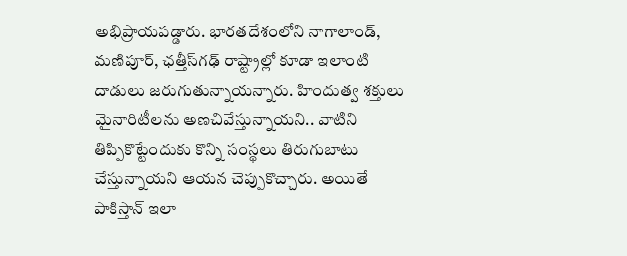అభిప్రాయపడ్డారు. భారతదేశంలోని నాగాలాండ్, మణిపూర్, ఛత్తీస్‌గఢ్ రాష్ట్రాల్లో కూడా ఇలాంటి దాడులు జరుగుతున్నాయన్నారు. హిందుత్వ శక్తులు మైనారిటీలను అణచివేస్తున్నాయని.. వాటిని తిప్పికొట్టేందుకు కొన్ని సంస్థలు తిరుగుబాటు చేస్తున్నాయని ఆయన చెప్పుకొచ్చారు. అయితే పాకిస్తాన్ ఇలా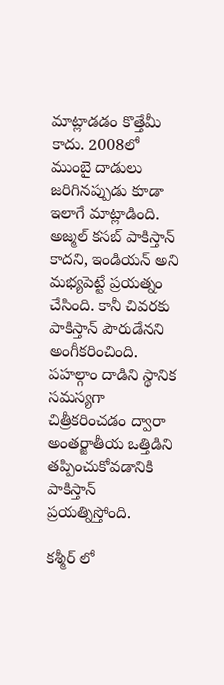మాట్లాడడం కొత్తేమీ కాదు. 2008లో ముంబై దాడులు జరిగినప్పుడు కూడా ఇలాగే మాట్లాడింది. అజ్మల్ కసబ్‌ పాకిస్తాన్ కాదని, ఇండియన్ అని మభ్యపెట్టే ప్రయత్నం చేసింది. కానీ చివరకు పాకిస్తాన్ పౌరుడేనని అంగీకరించింది. పహల్గాం దాడిని స్థానిక సమస్యగా చిత్రీకరించడం ద్వారా అంతర్జాతీయ ఒత్తిడిని తప్పించుకోవడానికి పాకిస్తాన్ ప్రయత్నిస్తోంది.

కశ్మీర్ లో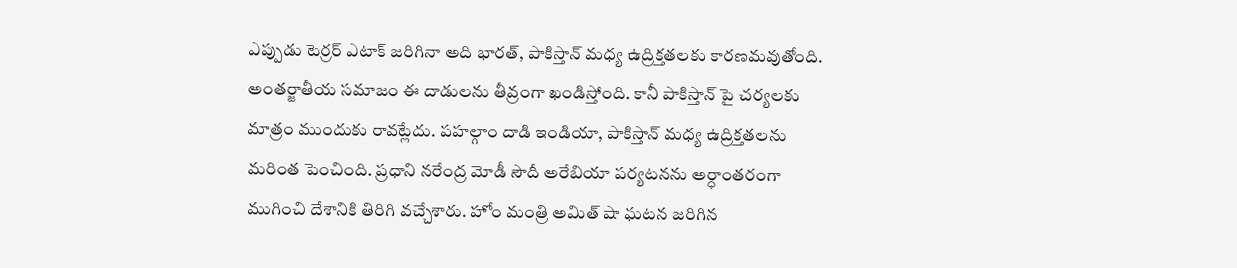ఎప్పుడు టెర్రర్ ఎటాక్ జరిగినా అది భారత్, పాకిస్తాన్ మధ్య ఉద్రిక్తతలకు కారణమవుతోంది. అంతర్జాతీయ సమాజం ఈ దాడులను తీవ్రంగా ఖండిస్తోంది. కానీ పాకిస్తాన్ పై చర్యలకు మాత్రం ముందుకు రావట్లేదు. పహల్గాం దాడి ఇండియా, పాకిస్తాన్ మధ్య ఉద్రిక్తతలను మరింత పెంచింది. ప్రధాని నరేంద్ర మోడీ సౌదీ అరేబియా పర్యటనను అర్ధాంతరంగా ముగించి దేశానికి తిరిగి వచ్చేశారు. హోం మంత్రి అమిత్ షా ఘటన జరిగిన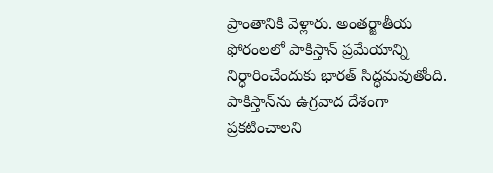ప్రాంతానికి వెళ్లారు. అంతర్జాతీయ ఫోరంలలో పాకిస్తాన్ ప్రమేయాన్ని నిర్ధారించేందుకు భారత్ సిద్ధమవుతోంది. పాకిస్తాన్‌ను ఉగ్రవాద దేశంగా ప్రకటించాలని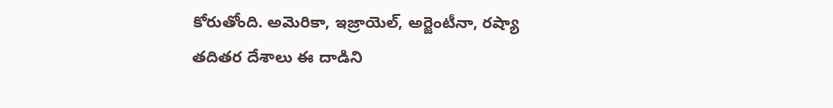కోరుతోంది. అమెరికా, ఇజ్రాయెల్, అర్జెంటీనా, రష్యా తదితర దేశాలు ఈ దాడిని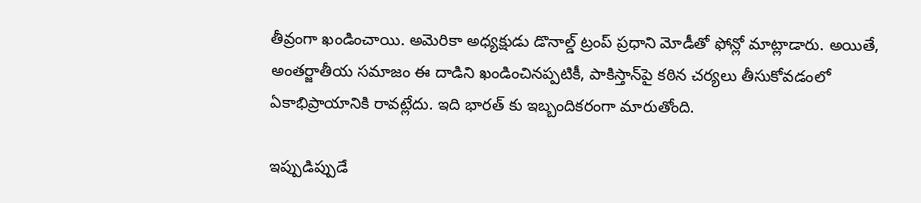తీవ్రంగా ఖండించాయి. అమెరికా అధ్యక్షుడు డొనాల్డ్ ట్రంప్ ప్రధాని మోడీతో ఫోన్లో మాట్లాడారు. అయితే, అంతర్జాతీయ సమాజం ఈ దాడిని ఖండించినప్పటికీ, పాకిస్తాన్‌పై కఠిన చర్యలు తీసుకోవడంలో ఏకాభిప్రాయానికి రావట్లేదు. ఇది భారత్ కు ఇబ్బందికరంగా మారుతోంది.

ఇప్పుడిప్పుడే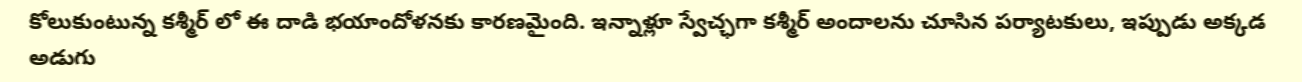కోలుకుంటున్న కశ్మీర్ లో ఈ దాడి భయాందోళనకు కారణమైంది. ఇన్నాళ్లూ స్వేచ్ఛగా కశ్మీర్ అందాలను చూసిన పర్యాటకులు, ఇప్పుడు అక్కడ అడుగు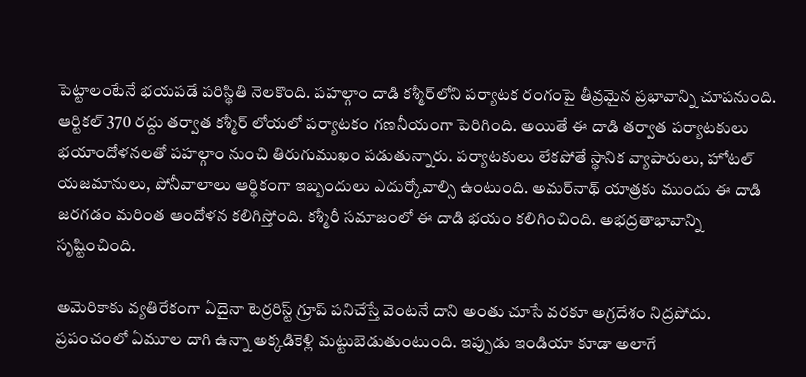పెట్టాలంటేనే భయపడే పరిస్థితి నెలకొంది. పహల్గాం దాడి కశ్మీర్‌లోని పర్యాటక రంగంపై తీవ్రమైన ప్రభావాన్ని చూపనుంది. ఆర్టికల్ 370 రద్దు తర్వాత కశ్మీర్ లోయలో పర్యాటకం గణనీయంగా పెరిగింది. అయితే ఈ దాడి తర్వాత పర్యాటకులు భయాందోళనలతో పహల్గాం నుంచి తిరుగుముఖం పడుతున్నారు. పర్యాటకులు లేకపోతే స్థానిక వ్యాపారులు, హోటల్ యజమానులు, పోనీవాలాలు ఆర్థికంగా ఇబ్బందులు ఎదుర్కోవాల్సి ఉంటుంది. అమర్‌నాథ్ యాత్రకు ముందు ఈ దాడి జరగడం మరింత ఆందోళన కలిగిస్తోంది. కశ్మీరీ సమాజంలో ఈ దాడి భయం కలిగించింది. అభద్రతాభావాన్ని సృష్టించింది.

అమెరికాకు వ్యతిరేకంగా ఏదైనా టెర్రరిస్ట్ గ్రూప్ పనిచేస్తే వెంటనే దాని అంతు చూసే వరకూ అగ్రదేశం నిద్రపోదు. ప్రపంచంలో ఏమూల దాగి ఉన్నా అక్కడికెళ్లి మట్టుబెడుతుంటుంది. ఇప్పుడు ఇండియా కూడా అలాగే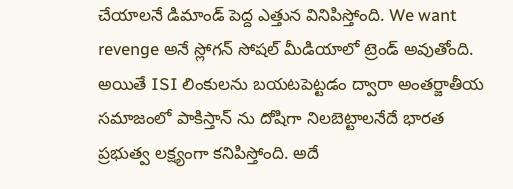చేయాలనే డిమాండ్ పెద్ద ఎత్తున వినిపిస్తోంది. We want revenge అనే స్లోగన్ సోషల్ మీడియాలో ట్రెండ్ అవుతోంది. అయితే ISI లింకులను బయటపెట్టడం ద్వారా అంతర్జాతీయ సమాజంలో పాకిస్తాన్ ను దోషిగా నిలబెట్టాలనేదే భారత ప్రభుత్వ లక్ష్యంగా కనిపిస్తోంది. అదే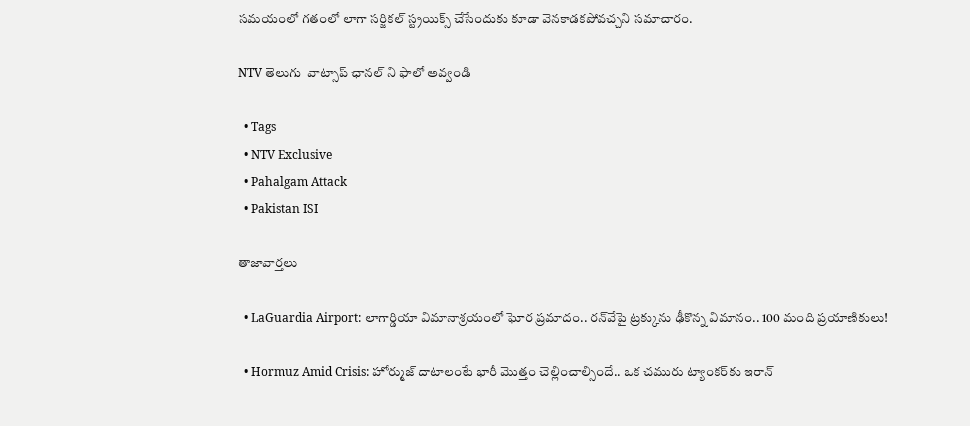సమయంలో గతంలో లాగా సర్జికల్ స్ట్రయిక్స్ చేసేందుకు కూడా వెనకాడకపోవచ్చని సమాచారం.

NTV తెలుగు  వాట్సాప్ ఛానల్ ని ఫాలో అవ్వండి

  • Tags
  • NTV Exclusive
  • Pahalgam Attack
  • Pakistan ISI

తాజావార్తలు

  • LaGuardia Airport: లాగార్డియా విమానాశ్రయంలో ఘోర ప్రమాదం.. రన్‌వేపై ట్రక్కును ఢీకొన్న విమానం.. 100 మంది ప్రయాణికులు!

  • Hormuz Amid Crisis: హోర్ముజ్‌ దాటాలంటే భారీ మొత్తం చెల్లించాల్సిందే.. ఒక చమురు ట్యాంకర్‌కు ఇరాన్‌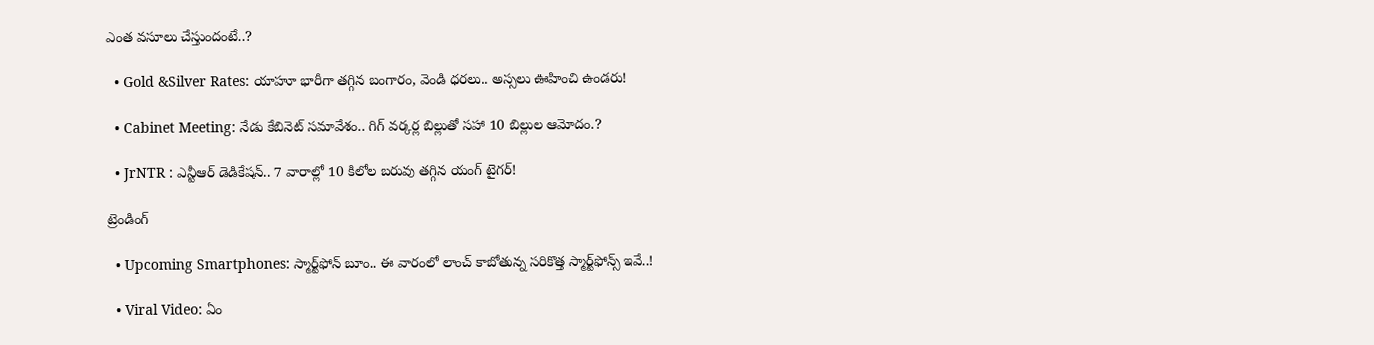ఎంత వసూలు చేస్తుందంటే..?

  • Gold &Silver Rates: యాహూ భారీగా తగ్గిన బంగారం, వెండి ధరలు.. అస్సలు ఊహించి ఉండరు!

  • Cabinet Meeting: నేడు కేబినెట్ సమావేశం.. గిగ్ వర్కర్ల బిల్లుతో సహా 10 బిల్లుల ఆమోదం.?

  • JrNTR : ఎన్టీఆర్ డెడికేషన్.. 7 వారాల్లో 10 కిలోల బరువు తగ్గిన యంగ్ టైగర్!

ట్రెండింగ్‌

  • Upcoming Smartphones: స్మార్ట్‌ఫోన్ బూం.. ఈ వారంలో లాంచ్ కాబోతున్న సరికొత్త స్మార్ట్‌ఫోన్స్ ఇవే..!

  • Viral Video: ఏం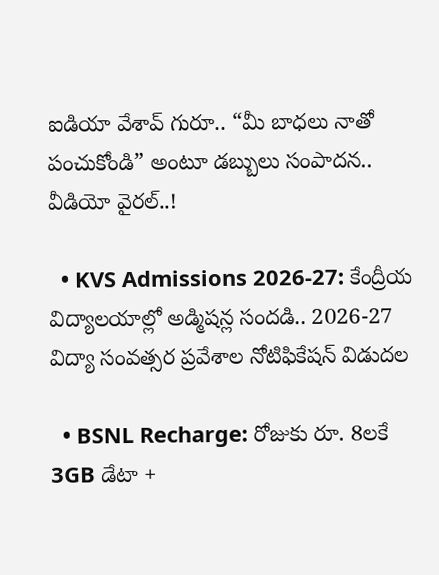ఐడియా వేశావ్ గురూ.. “మీ బాధలు నాతో పంచుకోండి” అంటూ డబ్బులు సంపాదన.. వీడియో వైరల్..!

  • KVS Admissions 2026-27: కేంద్రీయ విద్యాలయాల్లో అడ్మిషన్ల సందడి.. 2026-27 విద్యా సంవత్సర ప్రవేశాల నోటిఫికేషన్ విడుదల

  • BSNL Recharge: రోజుకు రూ. 8లకే 3GB డేటా +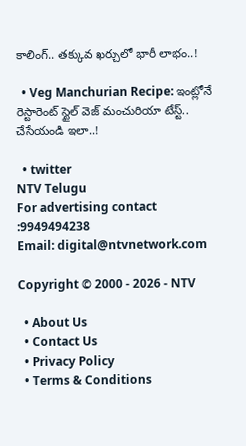కాలింగ్.. తక్కువ ఖర్చులో భారీ లాభం..!

  • Veg Manchurian Recipe: ఇంట్లోనే రెస్టారెంట్ స్టైల్ వెజ్ మంచురియా టేస్ట్.. చేసేయండి ఇలా..!

  • twitter
NTV Telugu
For advertising contact :9949494238
Email: digital@ntvnetwork.com

Copyright © 2000 - 2026 - NTV

  • About Us
  • Contact Us
  • Privacy Policy
  • Terms & Conditions